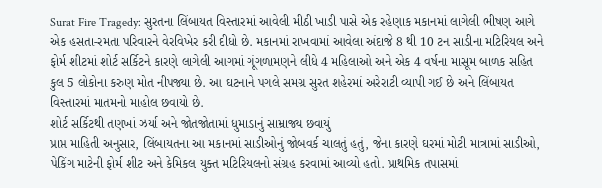Surat Fire Tragedy: સુરતના લિંબાયત વિસ્તારમાં આવેલી મીઠી ખાડી પાસે એક રહેણાક મકાનમાં લાગેલી ભીષણ આગે એક હસતા-રમતા પરિવારને વેરવિખેર કરી દીધો છે. મકાનમાં રાખવામાં આવેલા અંદાજે 8 થી 10 ટન સાડીના મટિરિયલ અને ફોર્મ શીટમાં શોર્ટ સર્કિટને કારણે લાગેલી આગમાં ગૂંગળામણને લીધે 4 મહિલાઓ અને એક 4 વર્ષના માસૂમ બાળક સહિત કુલ 5 લોકોના કરુણ મોત નીપજ્યા છે. આ ઘટનાને પગલે સમગ્ર સુરત શહેરમાં અરેરાટી વ્યાપી ગઈ છે અને લિંબાયત વિસ્તારમાં માતમનો માહોલ છવાયો છે.
શોર્ટ સર્કિટથી તણખાં ઝર્યા અને જોતજોતામાં ધુમાડાનું સામ્રાજ્ય છવાયું
પ્રાપ્ત માહિતી અનુસાર, લિંબાયતના આ મકાનમાં સાડીઓનું જોબવર્ક ચાલતું હતું, જેના કારણે ઘરમાં મોટી માત્રામાં સાડીઓ, પેકિંગ માટેની ફોર્મ શીટ અને કેમિકલ યુક્ત મટિરિયલનો સંગ્રહ કરવામાં આવ્યો હતો. પ્રાથમિક તપાસમાં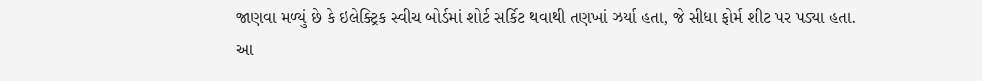જાણવા મળ્યું છે કે ઇલેક્ટ્રિક સ્વીચ બોર્ડમાં શોર્ટ સર્કિટ થવાથી તણખાં ઝર્યા હતા, જે સીધા ફોર્મ શીટ પર પડ્યા હતા. આ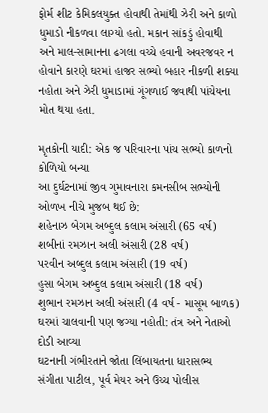ફોર્મ શીટ કેમિકલયુક્ત હોવાથી તેમાંથી ઝેરી અને કાળો ધુમાડો નીકળવા લાગ્યો હતો. મકાન સાંકડું હોવાથી અને માલ-સામાનના ઢગલા વચ્ચે હવાની અવરજવર ન હોવાને કારણે ઘરમાં હાજર સભ્યો બહાર નીકળી શક્યા નહોતા અને ઝેરી ધુમાડામાં ગૂંગળાઈ જવાથી પાંચેયના મોત થયા હતા.

મૃતકોની યાદી: એક જ પરિવારના પાંચ સભ્યો કાળનો કોળિયો બન્યા
આ દુર્ઘટનામાં જીવ ગુમાવનારા કમનસીબ સભ્યોની ઓળખ નીચે મુજબ થઈ છે:
શહેનાઝ બેગમ અબ્દુલ કલામ અંસારી (65 વર્ષ)
શબીનાં રમઝાન અલી અંસારી (28 વર્ષ)
પરવીન અબ્દુલ કલામ અંસારી (19 વર્ષ)
હુસા બેગમ અબ્દુલ કલામ અંસારી (18 વર્ષ)
શુભાન રમઝાન અલી અંસારી (4 વર્ષ - માસૂમ બાળક)
ઘરમાં ચાલવાની પણ જગ્યા નહોતી: તંત્ર અને નેતાઓ દોડી આવ્યા
ઘટનાની ગંભીરતાને જોતા લિંબાયતના ધારાસભ્ય સંગીતા પાટીલ, પૂર્વ મેયર અને ઉચ્ચ પોલીસ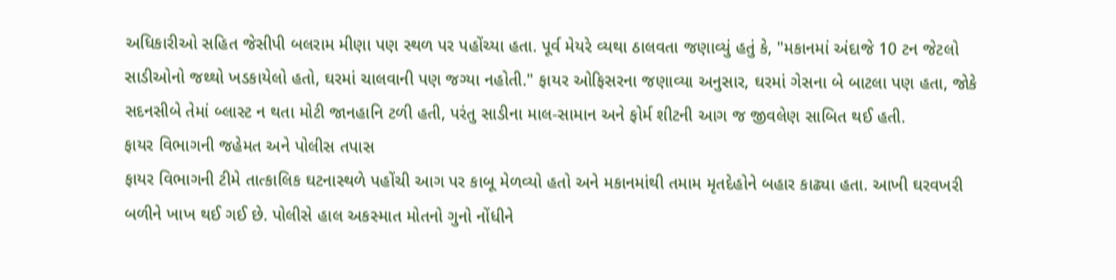અધિકારીઓ સહિત જેસીપી બલરામ મીણા પણ સ્થળ પર પહોંચ્યા હતા. પૂર્વ મેયરે વ્યથા ઠાલવતા જણાવ્યું હતું કે, "મકાનમાં અંદાજે 10 ટન જેટલો સાડીઓનો જથ્થો ખડકાયેલો હતો, ઘરમાં ચાલવાની પણ જગ્યા નહોતી." ફાયર ઓફિસરના જણાવ્યા અનુસાર, ઘરમાં ગેસના બે બાટલા પણ હતા, જોકે સદનસીબે તેમાં બ્લાસ્ટ ન થતા મોટી જાનહાનિ ટળી હતી, પરંતુ સાડીના માલ-સામાન અને ફોર્મ શીટની આગ જ જીવલેણ સાબિત થઈ હતી.
ફાયર વિભાગની જહેમત અને પોલીસ તપાસ
ફાયર વિભાગની ટીમે તાત્કાલિક ઘટનાસ્થળે પહોંચી આગ પર કાબૂ મેળવ્યો હતો અને મકાનમાંથી તમામ મૃતદેહોને બહાર કાઢ્યા હતા. આખી ઘરવખરી બળીને ખાખ થઈ ગઈ છે. પોલીસે હાલ અકસ્માત મોતનો ગુનો નોંધીને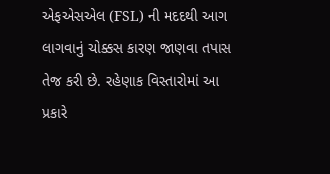એફએસએલ (FSL) ની મદદથી આગ લાગવાનું ચોક્કસ કારણ જાણવા તપાસ તેજ કરી છે. રહેણાક વિસ્તારોમાં આ પ્રકારે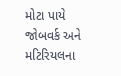મોટા પાયે જોબવર્ક અને મટિરિયલના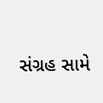સંગ્રહ સામે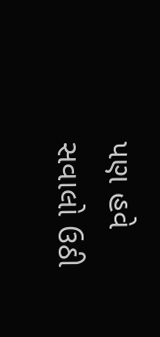પણ હવે સવાલો ઉઠી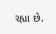રહ્યા છે.